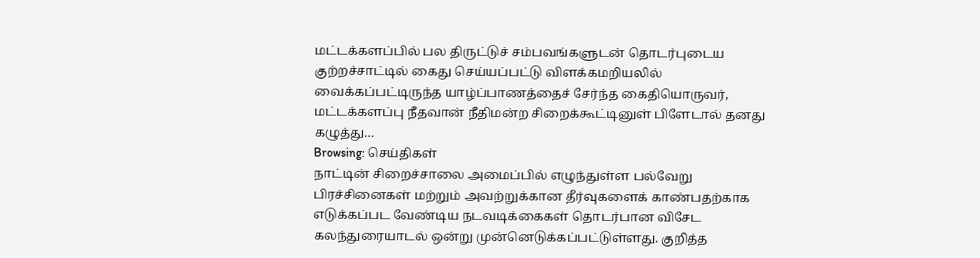மட்டக்களப்பில் பல திருட்டுச் சம்பவங்களுடன் தொடர்புடைய குற்றச்சாட்டில் கைது செய்யப்பட்டு விளக்கமறியலில் வைக்கப்பட்டிருந்த யாழ்ப்பாணத்தைச் சேர்ந்த கைதியொருவர், மட்டக்களப்பு நீதவான் நீதிமன்ற சிறைக்கூட்டினுள் பிளேடால் தனது கழுத்து…
Browsing: செய்திகள்
நாட்டின் சிறைச்சாலை அமைப்பில் எழுந்துள்ள பல்வேறு பிரச்சினைகள் மற்றும் அவற்றுக்கான தீர்வுகளைக் காண்பதற்காக எடுக்கப்பட வேண்டிய நடவடிக்கைகள் தொடர்பான விசேட கலந்துரையாடல் ஒன்று முன்னெடுக்கப்பட்டுள்ளது. குறித்த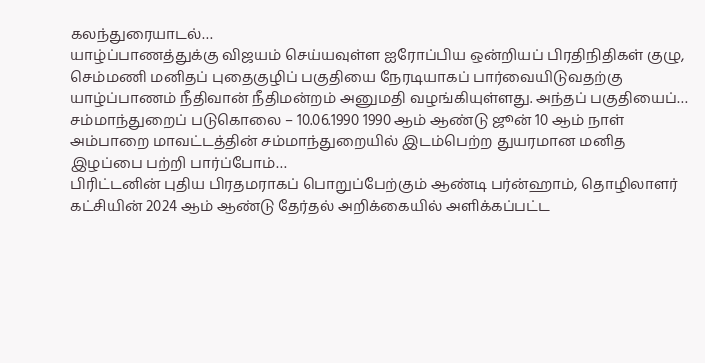கலந்துரையாடல்…
யாழ்ப்பாணத்துக்கு விஜயம் செய்யவுள்ள ஐரோப்பிய ஒன்றியப் பிரதிநிதிகள் குழு, செம்மணி மனிதப் புதைகுழிப் பகுதியை நேரடியாகப் பார்வையிடுவதற்கு யாழ்ப்பாணம் நீதிவான் நீதிமன்றம் அனுமதி வழங்கியுள்ளது. அந்தப் பகுதியைப்…
சம்மாந்துறைப் படுகொலை – 10.06.1990 1990 ஆம் ஆண்டு ஜூன் 10 ஆம் நாள் அம்பாறை மாவட்டத்தின் சம்மாந்துறையில் இடம்பெற்ற துயரமான மனித இழப்பை பற்றி பார்ப்போம்…
பிரிட்டனின் புதிய பிரதமராகப் பொறுப்பேற்கும் ஆண்டி பர்ன்ஹாம், தொழிலாளர் கட்சியின் 2024 ஆம் ஆண்டு தேர்தல் அறிக்கையில் அளிக்கப்பட்ட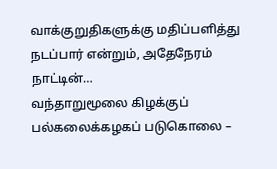வாக்குறுதிகளுக்கு மதிப்பளித்து நடப்பார் என்றும், அதேநேரம் நாட்டின்…
வந்தாறுமூலை கிழக்குப் பல்கலைக்கழகப் படுகொலை –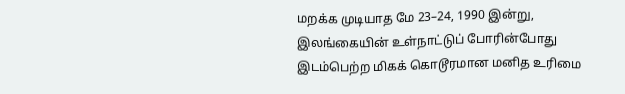மறக்க முடியாத மே 23–24, 1990 இன்று, இலங்கையின் உள்நாட்டுப் போரின்போது இடம்பெற்ற மிகக் கொடூரமான மனித உரிமை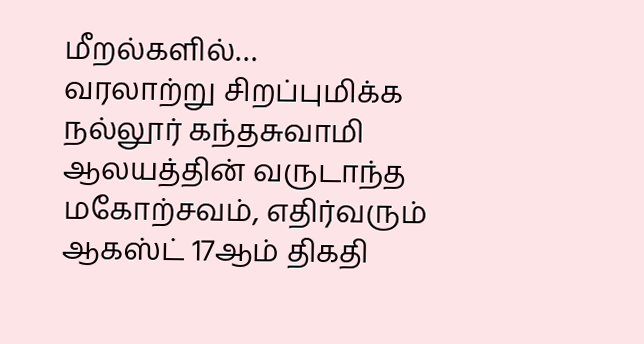மீறல்களில்…
வரலாற்று சிறப்புமிக்க நல்லூர் கந்தசுவாமி ஆலயத்தின் வருடாந்த மகோற்சவம், எதிர்வரும் ஆகஸ்ட் 17ஆம் திகதி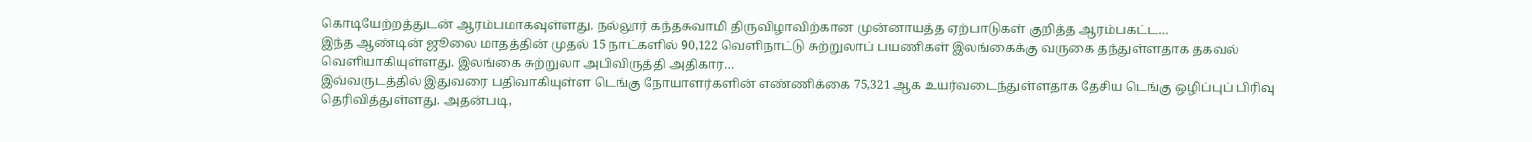கொடியேற்றத்துடன் ஆரம்பமாகவுள்ளது. நல்லூர் கந்தசுவாமி திருவிழாவிற்கான முன்னாயத்த ஏற்பாடுகள் குறித்த ஆரம்பகட்ட…
இந்த ஆண்டின் ஜூலை மாதத்தின் முதல் 15 நாட்களில் 90,122 வெளிநாட்டு சுற்றுலாப் பயணிகள் இலங்கைக்கு வருகை தந்துள்ளதாக தகவல் வெளியாகியுள்ளது. இலங்கை சுற்றுலா அபிவிருத்தி அதிகார…
இவ்வருடத்தில் இதுவரை பதிவாகியுள்ள டெங்கு நோயாளர்களின் எண்ணிக்கை 75,321 ஆக உயர்வடைந்துள்ளதாக தேசிய டெங்கு ஒழிப்புப் பிரிவு தெரிவித்துள்ளது. அதன்படி,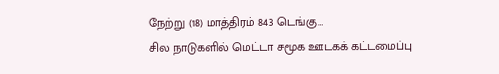நேற்று (18) மாத்திரம் 843 டெங்கு…
சில நாடுகளில் மெட்டா சமூக ஊடகக் கட்டமைப்பு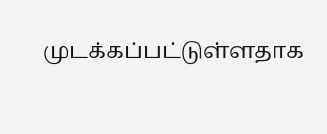முடக்கப்பட்டுள்ளதாக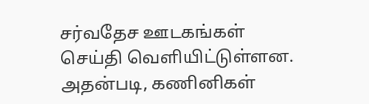சர்வதேச ஊடகங்கள் செய்தி வெளியிட்டுள்ளன. அதன்படி, கணினிகள்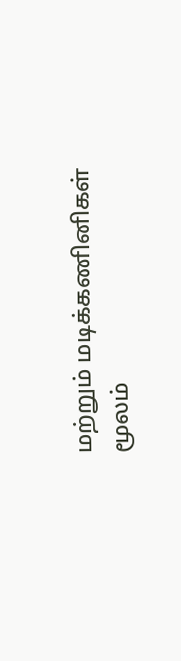மற்றும் மடிக்கணினிகள் மூலம்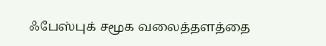ஃபேஸ்புக் சமூக வலைத்தளத்தை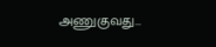அணுகுவது…